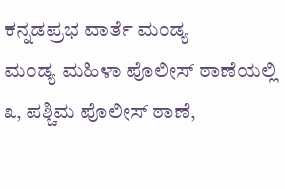ಕನ್ನಡಪ್ರಭ ವಾರ್ತೆ ಮಂಡ್ಯ
ಮಂಡ್ಯ ಮಹಿಳಾ ಪೊಲೀಸ್ ಠಾಣೆಯಲ್ಲಿ ೩, ಪಶ್ಚಿಮ ಪೊಲೀಸ್ ಠಾಣೆ,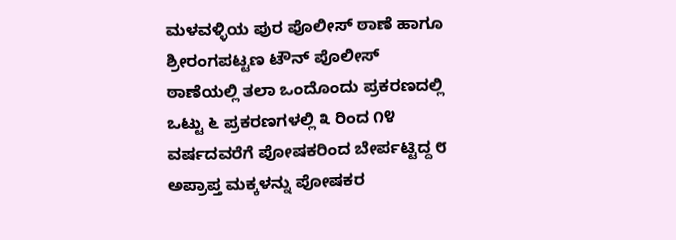ಮಳವಳ್ಳಿಯ ಪುರ ಪೊಲೀಸ್ ಠಾಣೆ ಹಾಗೂ ಶ್ರೀರಂಗಪಟ್ಟಣ ಟೌನ್ ಪೊಲೀಸ್ ಠಾಣೆಯಲ್ಲಿ ತಲಾ ಒಂದೊಂದು ಪ್ರಕರಣದಲ್ಲಿ ಒಟ್ಟು ೬ ಪ್ರಕರಣಗಳಲ್ಲಿ ೩ ರಿಂದ ೧೪ ವರ್ಷದವರೆಗೆ ಪೋಷಕರಿಂದ ಬೇರ್ಪಟ್ಟಿದ್ದ ೮ ಅಪ್ರಾಪ್ತ ಮಕ್ಕಳನ್ನು ಪೋಷಕರ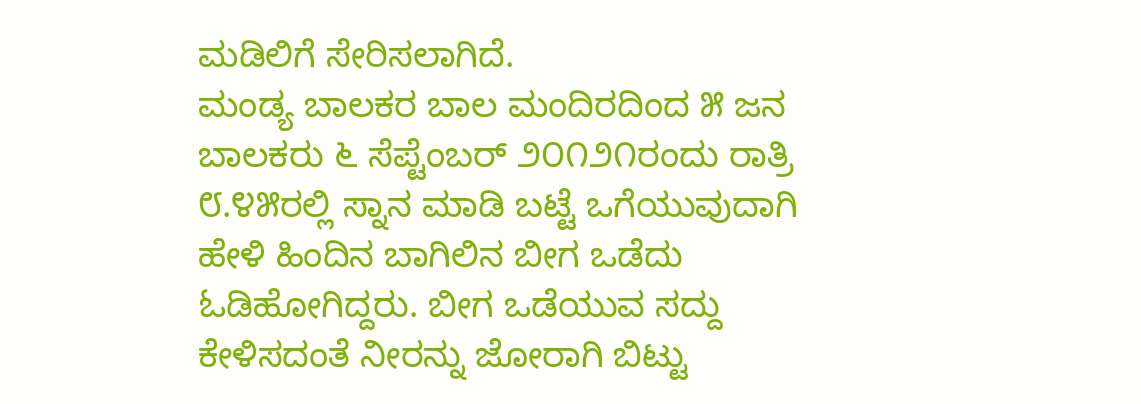ಮಡಿಲಿಗೆ ಸೇರಿಸಲಾಗಿದೆ.
ಮಂಡ್ಯ ಬಾಲಕರ ಬಾಲ ಮಂದಿರದಿಂದ ೫ ಜನ ಬಾಲಕರು ೬ ಸೆಪ್ಟೆಂಬರ್ ೨೦೧೨೧ರಂದು ರಾತ್ರಿ ೮.೪೫ರಲ್ಲಿ ಸ್ನಾನ ಮಾಡಿ ಬಟ್ಟೆ ಒಗೆಯುವುದಾಗಿ ಹೇಳಿ ಹಿಂದಿನ ಬಾಗಿಲಿನ ಬೀಗ ಒಡೆದು ಓಡಿಹೋಗಿದ್ದರು. ಬೀಗ ಒಡೆಯುವ ಸದ್ದು ಕೇಳಿಸದಂತೆ ನೀರನ್ನು ಜೋರಾಗಿ ಬಿಟ್ಟು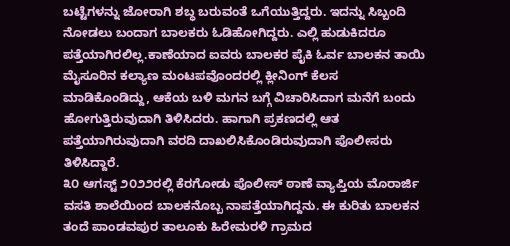ಬಟ್ಟೆಗಳನ್ನು ಜೋರಾಗಿ ಶಬ್ಧ ಬರುವಂತೆ ಒಗೆಯುತ್ತಿದ್ದರು. ಇದನ್ನು ಸಿಬ್ಬಂದಿ ನೋಡಲು ಬಂದಾಗ ಬಾಲಕರು ಓಡಿಹೋಗಿದ್ದರು. ಎಲ್ಲಿ ಹುಡುಕಿದರೂ ಪತ್ತೆಯಾಗಿರಲಿಲ್ಲ.ಕಾಣೆಯಾದ ಐವರು ಬಾಲಕರ ಪೈಕಿ ಓರ್ವ ಬಾಲಕನ ತಾಯಿ ಮೈಸೂರಿನ ಕಲ್ಯಾಣ ಮಂಟಪವೊಂದರಲ್ಲಿ ಕ್ಲೀನಿಂಗ್ ಕೆಲಸ ಮಾಡಿಕೊಂಡಿದ್ದು, ಆಕೆಯ ಬಳಿ ಮಗನ ಬಗ್ಗೆ ವಿಚಾರಿಸಿದಾಗ ಮನೆಗೆ ಬಂದು ಹೋಗುತ್ತಿರುವುದಾಗಿ ತಿಳಿಸಿದರು. ಹಾಗಾಗಿ ಪ್ರಕಣದಲ್ಲಿ ಆತ ಪತ್ತೆಯಾಗಿರುವುದಾಗಿ ವರದಿ ದಾಖಲಿಸಿಕೊಂಡಿರುವುದಾಗಿ ಪೊಲೀಸರು ತಿಳಿಸಿದ್ದಾರೆ.
೩೦ ಆಗಸ್ಟ್ ೨೦೨೨ರಲ್ಲಿ ಕೆರಗೋಡು ಪೊಲೀಸ್ ಠಾಣೆ ವ್ಯಾಪ್ತಿಯ ಮೊರಾರ್ಜಿ ವಸತಿ ಶಾಲೆಯಿಂದ ಬಾಲಕನೊಬ್ಬ ನಾಪತ್ತೆಯಾಗಿದ್ದನು. ಈ ಕುರಿತು ಬಾಲಕನ ತಂದೆ ಪಾಂಡವಪುರ ತಾಲೂಕು ಹಿರೇಮರಳಿ ಗ್ರಾಮದ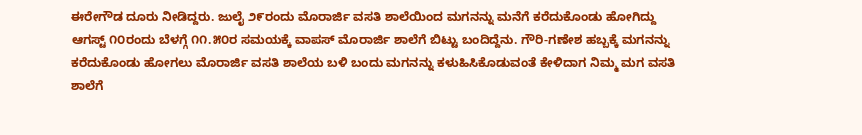ಈರೇಗೌಡ ದೂರು ನೀಡಿದ್ದರು. ಜುಲೈ ೨೯ರಂದು ಮೊರಾರ್ಜಿ ವಸತಿ ಶಾಲೆಯಿಂದ ಮಗನನ್ನು ಮನೆಗೆ ಕರೆದುಕೊಂಡು ಹೋಗಿದ್ದು ಆಗಸ್ಟ್ ೧೦ರಂದು ಬೆಳಗ್ಗೆ ೧೧.೫೦ರ ಸಮಯಕ್ಕೆ ವಾಪಸ್ ಮೊರಾರ್ಜಿ ಶಾಲೆಗೆ ಬಿಟ್ಟು ಬಂದಿದ್ದೆನು. ಗೌರಿ-ಗಣೇಶ ಹಬ್ಬಕ್ಕೆ ಮಗನನ್ನು ಕರೆದುಕೊಂಡು ಹೋಗಲು ಮೊರಾರ್ಜಿ ವಸತಿ ಶಾಲೆಯ ಬಳಿ ಬಂದು ಮಗನನ್ನು ಕಳುಹಿಸಿಕೊಡುವಂತೆ ಕೇಳಿದಾಗ ನಿಮ್ಮ ಮಗ ವಸತಿ ಶಾಲೆಗೆ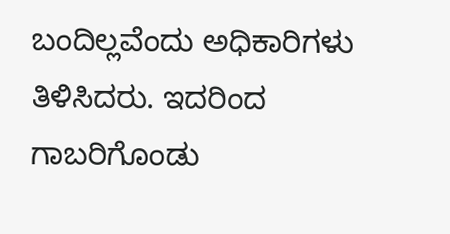ಬಂದಿಲ್ಲವೆಂದು ಅಧಿಕಾರಿಗಳು ತಿಳಿಸಿದರು. ಇದರಿಂದ ಗಾಬರಿಗೊಂಡು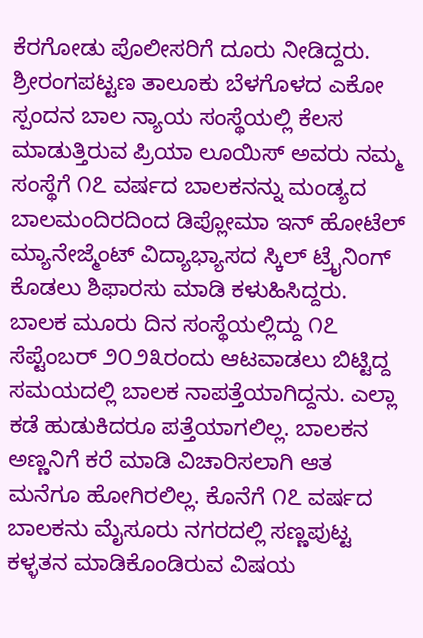ಕೆರಗೋಡು ಪೊಲೀಸರಿಗೆ ದೂರು ನೀಡಿದ್ದರು.
ಶ್ರೀರಂಗಪಟ್ಟಣ ತಾಲೂಕು ಬೆಳಗೊಳದ ಎಕೋ ಸ್ಪಂದನ ಬಾಲ ನ್ಯಾಯ ಸಂಸ್ಥೆಯಲ್ಲಿ ಕೆಲಸ ಮಾಡುತ್ತಿರುವ ಪ್ರಿಯಾ ಲೂಯಿಸ್ ಅವರು ನಮ್ಮ ಸಂಸ್ಥೆಗೆ ೧೭ ವರ್ಷದ ಬಾಲಕನನ್ನು ಮಂಡ್ಯದ ಬಾಲಮಂದಿರದಿಂದ ಡಿಪ್ಲೋಮಾ ಇನ್ ಹೋಟೆಲ್ ಮ್ಯಾನೇಜ್ಮೆಂಟ್ ವಿದ್ಯಾಭ್ಯಾಸದ ಸ್ಕಿಲ್ ಟ್ರೈನಿಂಗ್ ಕೊಡಲು ಶಿಫಾರಸು ಮಾಡಿ ಕಳುಹಿಸಿದ್ದರು. ಬಾಲಕ ಮೂರು ದಿನ ಸಂಸ್ಥೆಯಲ್ಲಿದ್ದು ೧೭ ಸೆಪ್ಟೆಂಬರ್ ೨೦೨೩ರಂದು ಆಟವಾಡಲು ಬಿಟ್ಟಿದ್ದ ಸಮಯದಲ್ಲಿ ಬಾಲಕ ನಾಪತ್ತೆಯಾಗಿದ್ದನು. ಎಲ್ಲಾ ಕಡೆ ಹುಡುಕಿದರೂ ಪತ್ತೆಯಾಗಲಿಲ್ಲ. ಬಾಲಕನ ಅಣ್ಣನಿಗೆ ಕರೆ ಮಾಡಿ ವಿಚಾರಿಸಲಾಗಿ ಆತ ಮನೆಗೂ ಹೋಗಿರಲಿಲ್ಲ. ಕೊನೆಗೆ ೧೭ ವರ್ಷದ ಬಾಲಕನು ಮೈಸೂರು ನಗರದಲ್ಲಿ ಸಣ್ಣಪುಟ್ಟ ಕಳ್ಳತನ ಮಾಡಿಕೊಂಡಿರುವ ವಿಷಯ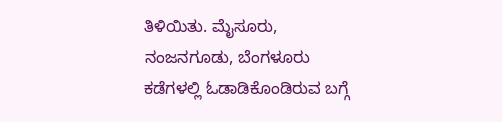ತಿಳಿಯಿತು. ಮೈಸೂರು, ನಂಜನಗೂಡು, ಬೆಂಗಳೂರು ಕಡೆಗಳಲ್ಲಿ ಓಡಾಡಿಕೊಂಡಿರುವ ಬಗ್ಗೆ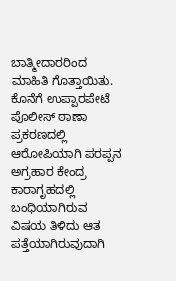ಬಾತ್ಮೀದಾರರಿಂದ ಮಾಹಿತಿ ಗೊತ್ತಾಯಿತು. ಕೊನೆಗೆ ಉಪ್ಪಾರಪೇಟೆ ಪೊಲೀಸ್ ಠಾಣಾ ಪ್ರಕರಣದಲ್ಲಿ ಆರೋಪಿಯಾಗಿ ಪರಪ್ಪನ ಅಗ್ರಹಾರ ಕೇಂದ್ರ ಕಾರಾಗೃಹದಲ್ಲಿ ಬಂಧಿಯಾಗಿರುವ ವಿಷಯ ತಿಳಿದು ಆತ ಪತ್ತೆಯಾಗಿರುವುದಾಗಿ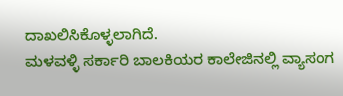ದಾಖಲಿಸಿಕೊಳ್ಳಲಾಗಿದೆ.
ಮಳವಳ್ಳಿ ಸರ್ಕಾರಿ ಬಾಲಕಿಯರ ಕಾಲೇಜಿನಲ್ಲಿ ವ್ಯಾಸಂಗ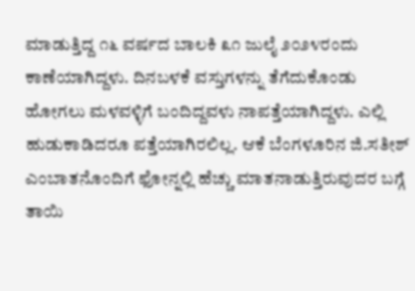ಮಾಡುತ್ತಿದ್ದ ೧೬ ವರ್ಷದ ಬಾಲಕಿ ೩೧ ಜುಲೈ ೨೦೨೪ರಂದು ಕಾಣೆಯಾಗಿದ್ದಳು. ದಿನಬಳಕೆ ವಸ್ತುಗಳನ್ನು ತೆಗೆದುಕೊಂಡು ಹೋಗಲು ಮಳವಳ್ಳಿಗೆ ಬಂದಿದ್ದವಳು ನಾಪತ್ತೆಯಾಗಿದ್ದಳು. ಎಲ್ಲಿ ಹುಡುಕಾಡಿದರೂ ಪತ್ತೆಯಾಗಿರಲಿಲ್ಲ. ಆಕೆ ಬೆಂಗಳೂರಿನ ಜಿ.ಸತೀಶ್ ಎಂಬಾತನೊಂದಿಗೆ ಫೋನ್ನಲ್ಲಿ ಹೆಚ್ಚು ಮಾತನಾಡುತ್ತಿರುವುದರ ಬಗ್ಗೆ ತಾಯಿ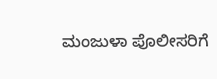ಮಂಜುಳಾ ಪೊಲೀಸರಿಗೆ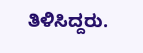ತಿಳಿಸಿದ್ದರು.